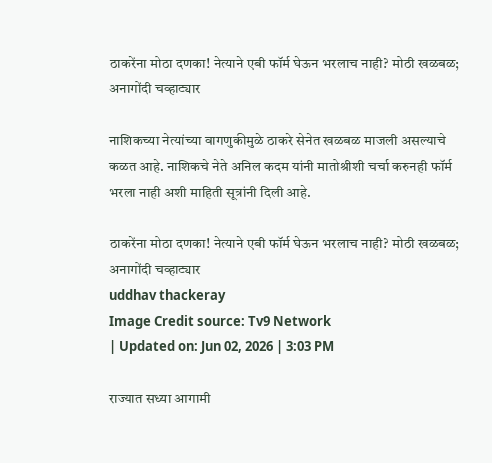ठाकरेंना मोठा दणका! नेत्याने एबी फॉर्म घेऊन भरलाच नाही? मोठी खळबळ; अनागोंदी चव्हाट्यार

नाशिकच्या नेत्यांच्या वागणुकीमुळे ठाकरे सेनेत खळबळ माजली असल्याचे कळत आहे. नाशिकचे नेते अनिल कदम यांनी मातोश्रीशी चर्चा करुनही फॉर्म भरला नाही अशी माहिती सूत्रांनी दिली आहे.

ठाकरेंना मोठा दणका! नेत्याने एबी फॉर्म घेऊन भरलाच नाही? मोठी खळबळ; अनागोंदी चव्हाट्यार
uddhav thackeray
Image Credit source: Tv9 Network
| Updated on: Jun 02, 2026 | 3:03 PM

राज्यात सध्या आगामी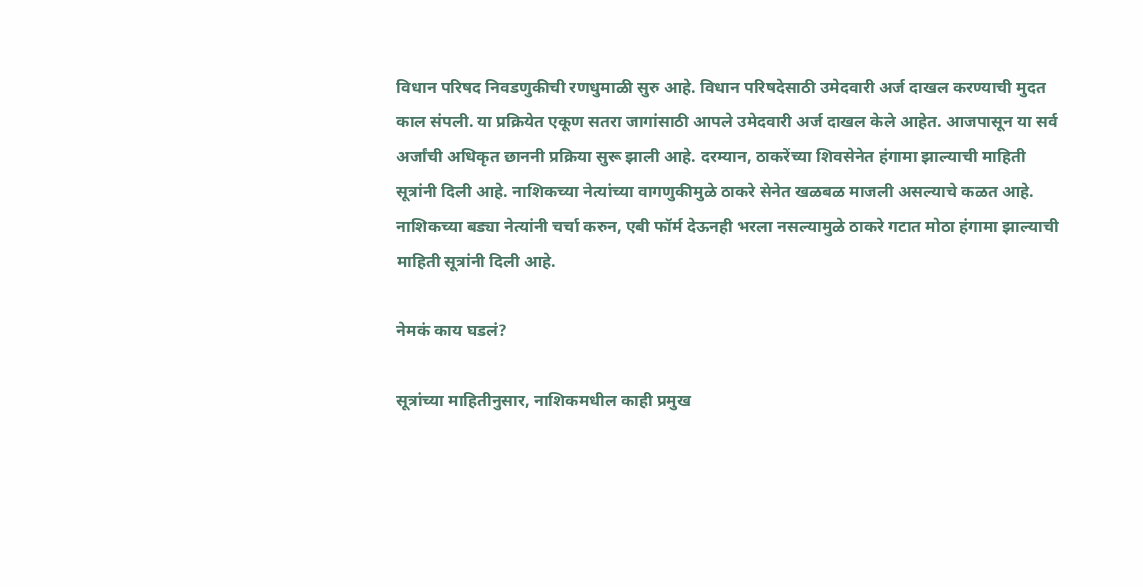विधान परिषद निवडणुकीची रणधुमाळी सुरु आहे. विधान परिषदेसाठी उमेदवारी अर्ज दाखल करण्याची मुदत काल संपली. या प्रक्रियेत एकूण सतरा जागांसाठी आपले उमेदवारी अर्ज दाखल केले आहेत. आजपासून या सर्व अर्जांची अधिकृत छाननी प्रक्रिया सुरू झाली आहे. दरम्यान, ठाकरेंच्या शिवसेनेत हंगामा झाल्याची माहिती सूत्रांनी दिली आहे. नाशिकच्या नेत्यांच्या वागणुकीमुळे ठाकरे सेनेत खळबळ माजली असल्याचे कळत आहे. नाशिकच्या बड्या नेत्यांनी चर्चा करुन, एबी फॉर्म देऊनही भरला नसल्यामुळे ठाकरे गटात मोठा हंगामा झाल्याची माहिती सूत्रांनी दिली आहे.

नेमकं काय घडलं?

सूत्रांच्या माहितीनुसार, नाशिकमधील काही प्रमुख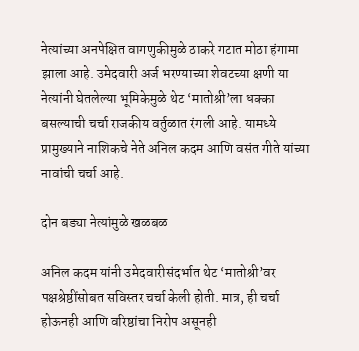नेत्यांच्या अनपेक्षित वागणुकीमुळे ठाकरे गटात मोठा हंगामा झाला आहे. उमेदवारी अर्ज भरण्याच्या शेवटच्या क्षणी या नेत्यांनी घेतलेल्या भूमिकेमुळे थेट ‘मातोश्री’ला धक्का बसल्याची चर्चा राजकीय वर्तुळात रंगली आहे. यामध्ये प्रामुख्याने नाशिकचे नेते अनिल कदम आणि वसंत गीते यांच्या नावांची चर्चा आहे.

दोन बड्या नेत्यांमुळे खळबळ

अनिल कदम यांनी उमेदवारीसंदर्भात थेट ‘मातोश्री’वर पक्षश्रेष्ठींसोबत सविस्तर चर्चा केली होती. मात्र, ही चर्चा होऊनही आणि वरिष्ठांचा निरोप असूनही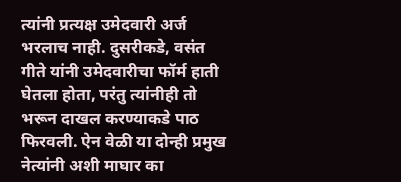त्यांनी प्रत्यक्ष उमेदवारी अर्ज भरलाच नाही. दुसरीकडे, वसंत गीते यांनी उमेदवारीचा फॉर्म हाती घेतला होता, परंतु त्यांनीही तो भरून दाखल करण्याकडे पाठ फिरवली. ऐन वेळी या दोन्ही प्रमुख नेत्यांनी अशी माघार का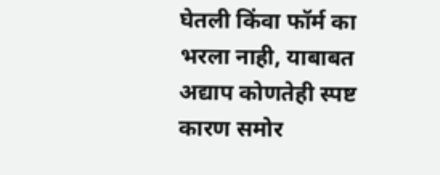घेतली किंवा फॉर्म का भरला नाही, याबाबत अद्याप कोणतेही स्पष्ट कारण समोर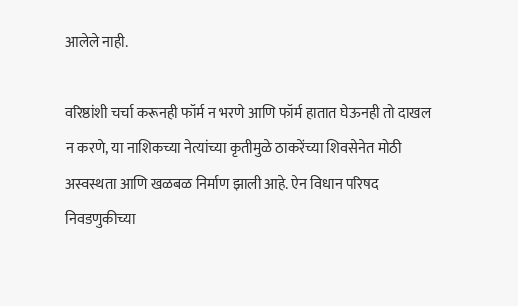आलेले नाही.

वरिष्ठांशी चर्चा करूनही फॉर्म न भरणे आणि फॉर्म हातात घेऊनही तो दाखल न करणे, या नाशिकच्या नेत्यांच्या कृतीमुळे ठाकरेंच्या शिवसेनेत मोठी अस्वस्थता आणि खळबळ निर्माण झाली आहे. ऐन विधान परिषद निवडणुकीच्या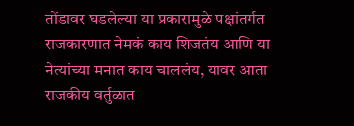तोंडावर घडलेल्या या प्रकारामुळे पक्षांतर्गत राजकारणात नेमकं काय शिजतंय आणि या नेत्यांच्या मनात काय चाललंय, यावर आता राजकीय वर्तुळात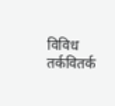विविध तर्कवितर्क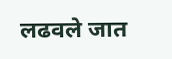लढवले जात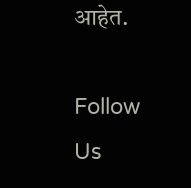आहेत.

Follow Us